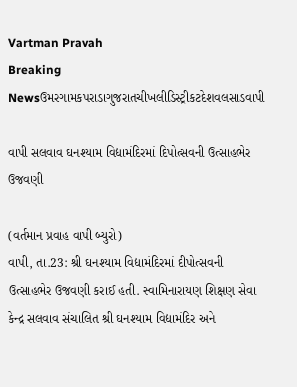Vartman Pravah
Breaking Newsઉમરગામકપરાડાગુજરાતચીખલીડિસ્ટ્રીકટદેશવલસાડવાપી

વાપી સલવાવ ઘનશ્‍યામ વિદ્યામંદિરમાં દિપોત્‍સવની ઉત્‍સાહભેર ઉજવણી

(વર્તમાન પ્રવાહ વાપી બ્‍યુરો)
વાપી, તા.23: શ્રી ઘનશ્‍યામ વિદ્યામંદિરમાં દીપોત્‍સવની ઉત્‍સાહભેર ઉજવણી કરાઈ હતી. સ્‍વામિનારાયણ શિક્ષણ સેવા કેન્‍દ્ર સલવાવ સંચાલિત શ્રી ઘનશ્‍યામ વિદ્યામંદિર અને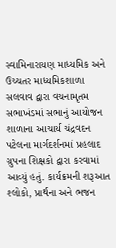સ્‍વામિનારાયણ માધ્‍યમિક અને ઉચ્‍ચતર માધ્‍યમિકશાળા સલવાવ દ્વારા વચનામૃતમ સભાખંડમાં સભાનું આયોજન શાળાના આચાર્ય ચંદ્રવદન પટેલના માર્ગદર્શનમાં પ્રહલાદ ગ્રુપના શિક્ષકો દ્વારા કરવામાં આવ્‍યું હતું. કાર્યક્રમની શરૂઆત શ્‍લોકો, પ્રાર્થના અને ભજન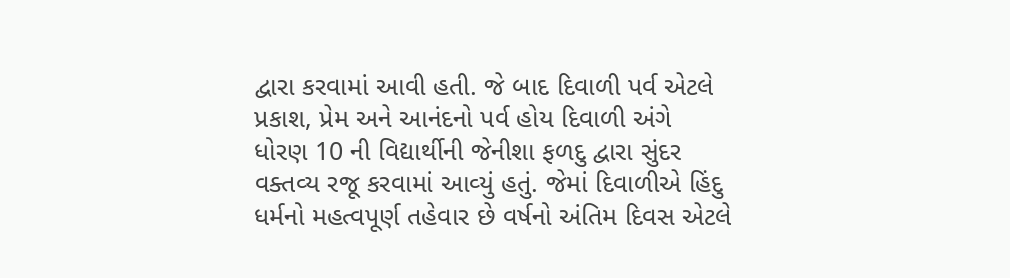દ્વારા કરવામાં આવી હતી. જે બાદ દિવાળી પર્વ એટલે પ્રકાશ, પ્રેમ અને આનંદનો પર્વ હોય દિવાળી અંગે ધોરણ 10 ની વિદ્યાર્થીની જેનીશા ફળદુ દ્વારા સુંદર વક્‍તવ્‍ય રજૂ કરવામાં આવ્‍યું હતું. જેમાં દિવાળીએ હિંદુ ધર્મનો મહત્‍વપૂર્ણ તહેવાર છે વર્ષનો અંતિમ દિવસ એટલે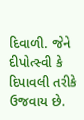દિવાળી. જેને દીપોત્‍સ્‍વી કે દિપાવલી તરીકે ઉજવાય છે.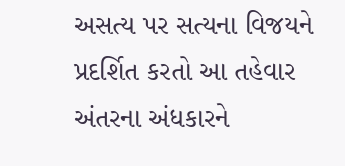અસત્‍ય પર સત્‍યના વિજયને પ્રદર્શિત કરતો આ તહેવાર અંતરના અંધકારને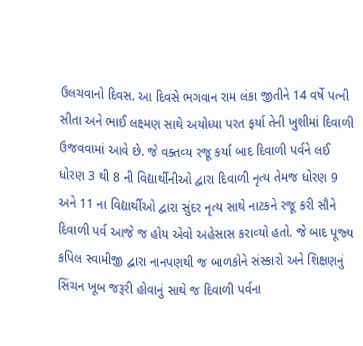ઉલચવાનો દિવસ. આ દિવસે ભગવાન રામ લંકા જીતીને 14 વર્ષે પત્‍ની સીતા અને ભાઈ લક્ષ્મણ સાથે અયોધ્‍યા પરત ફર્યા તેની ખુશીમાં દિવાળી ઉજવવામાં આવે છે. જે વક્‍તવ્‍ય રજૂ કર્યા બાદ દિવાળી પર્વને લઈ ધોરણ 3 થી 8 ની વિદ્યાર્થીનીઓ દ્વારા દિવાળી નૃત્‍ય તેમજ ધોરણ 9 અને 11 ના વિદ્યાર્થીઓ દ્વારા સુંદર નૃત્‍ય સાથે નાટકને રજૂ કરી સૌને દિવાળી પર્વ આજે જ હોય એવો અહેસાસ કરાવ્‍યો હતો. જે બાદ પૂજ્‍ય કપિલ સ્‍વામીજી દ્વારા નાનપણથી જ બાળકોને સંસ્‍કારો અને શિક્ષણનું સિંચન ખૂબ જરૂરી હોવાનું સાથે જ દિવાળી પર્વના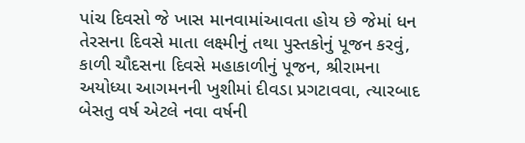પાંચ દિવસો જે ખાસ માનવામાંઆવતા હોય છે જેમાં ધન તેરસના દિવસે માતા લક્ષ્મીનું તથા પુસ્‍તકોનું પૂજન કરવું, કાળી ચૌદસના દિવસે મહાકાળીનું પૂજન, શ્રીરામના અયોધ્‍યા આગમનની ખુશીમાં દીવડા પ્રગટાવવા, ત્‍યારબાદ બેસતુ વર્ષ એટલે નવા વર્ષની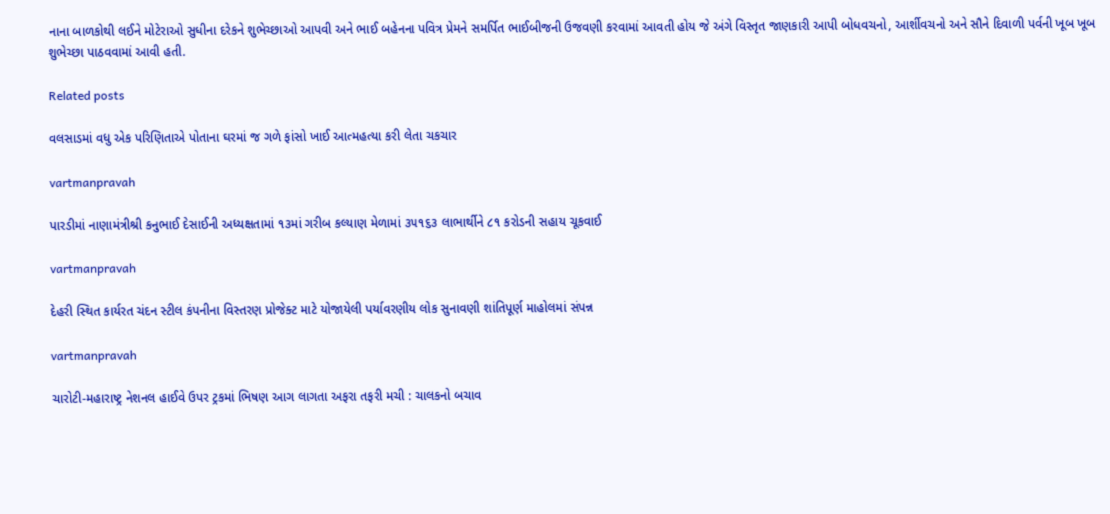નાના બાળકોથી લઈને મોટેરાઓ સુધીના દરેકને શુભેચ્‍છાઓ આપવી અને ભાઈ બહેનના પવિત્ર પ્રેમને સમર્પિત ભાઈબીજની ઉજવણી કરવામાં આવતી હોય જે અંગે વિસ્‍તૃત જાણકારી આપી બોધવચનો, આર્શીવચનો અને સૌને દિવાળી પર્વની ખૂબ ખૂબ શુભેચ્‍છા પાઠવવામાં આવી હતી.

Related posts

વલસાડમાં વધુ એક પરિણિતાએ પોતાના ઘરમાં જ ગળે ફાંસો ખાઈ આત્‍મહત્‍યા કરી લેતા ચકચાર

vartmanpravah

પારડીમાં નાણામંત્રીશ્રી કનુભાઈ દેસાઈની અધ્યક્ષતામાં ૧૩માં ગરીબ કલ્યાણ મેળામાં ૩૫૧૬૩ લાભાર્થીને ૮૧ કરોડની સહાય ચૂકવાઈ

vartmanpravah

દેહરી સ્‍થિત કાર્યરત ચંદન સ્‍ટીલ કંપનીના વિસ્‍તરણ પ્રોજેક્‍ટ માટે યોજાયેલી પર્યાવરણીય લોક સુનાવણી શાંતિપૂર્ણ માહોલમાં સંપન્ન

vartmanpravah

ચારોટી-મહારાષ્‍ટ્ર નેશનલ હાઈવે ઉપર ટ્રકમાં ભિષણ આગ લાગતા અફરા તફરી મચી : ચાલકનો બચાવ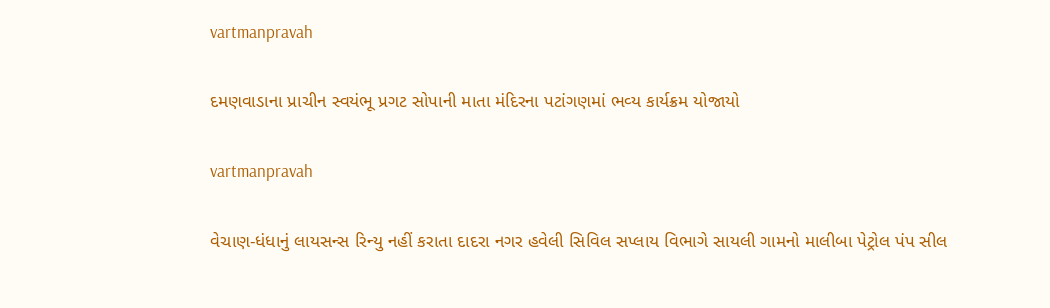vartmanpravah

દમણવાડાના પ્રાચીન સ્‍વયંભૂ પ્રગટ સોપાની માતા મંદિરના પટાંગણમાં ભવ્‍ય કાર્યક્રમ યોજાયો

vartmanpravah

વેચાણ-ધંધાનું લાયસન્‍સ રિન્‍યુ નહીં કરાતા દાદરા નગર હવેલી સિવિલ સપ્‍લાય વિભાગે સાયલી ગામનો માલીબા પેટ્રોલ પંપ સીલ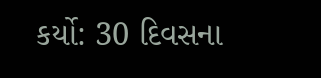કર્યો: 30 દિવસના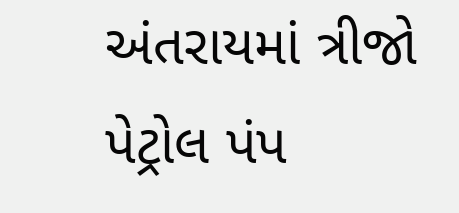અંતરાયમાં ત્રીજો પેટ્રોલ પંપ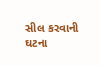સીલ કરવાની ઘટના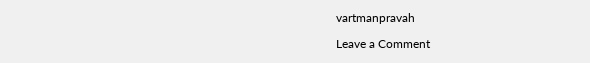vartmanpravah

Leave a Comment